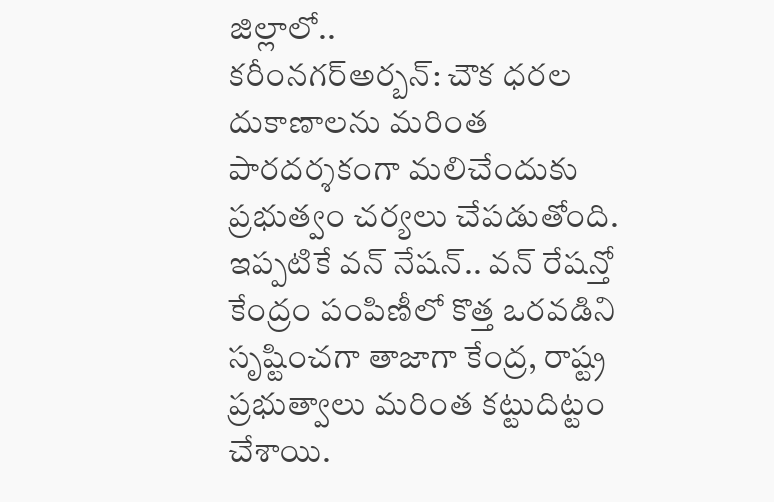జిల్లాలో..
కరీంనగర్అర్బన్: చౌక ధరల దుకాణాలను మరింత పారదర్శకంగా మలిచేందుకు ప్రభుత్వం చర్యలు చేపడుతోంది. ఇప్పటికే వన్ నేషన్.. వన్ రేషన్తో కేంద్రం పంపిణీలో కొత్త ఒరవడిని సృష్టించగా తాజాగా కేంద్ర, రాష్ట్ర ప్రభుత్వాలు మరింత కట్టుదిట్టం చేశాయి.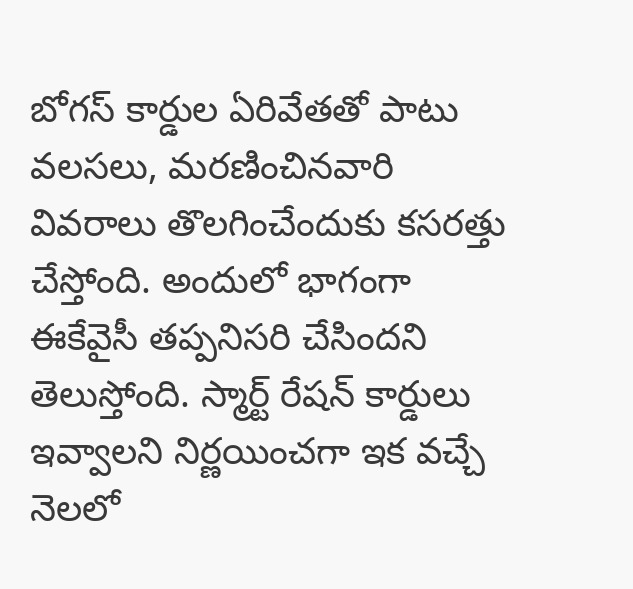బోగస్ కార్డుల ఏరివేతతో పాటు వలసలు, మరణించినవారి వివరాలు తొలగించేందుకు కసరత్తు చేస్తోంది. అందులో భాగంగా ఈకేవైసీ తప్పనిసరి చేసిందని తెలుస్తోంది. స్మార్ట్ రేషన్ కార్డులు ఇవ్వాలని నిర్ణయించగా ఇక వచ్చే నెలలో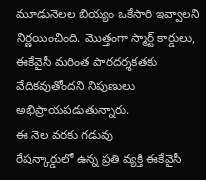మూడునెలల బియ్యం ఒకేసారి ఇవ్వాలని నిర్ణయించింది. మొత్తంగా స్మార్ట్ కార్డులు, ఈకేవైసీ మరింత పారదర్శకతకు వేదికవుతోందని నిపుణులు అభిప్రాయపడుతున్నారు.
ఈ నెల వరకు గడువు
రేషన్కార్డులో ఉన్న ప్రతి వ్యక్తి ఈకేవైసీ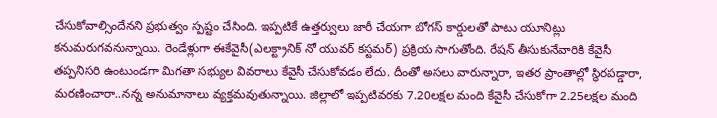చేసుకోవాల్సిందేనని ప్రభుత్వం స్పష్టం చేసింది. ఇప్పటికే ఉత్తర్వులు జారీ చేయగా బోగస్ కార్డులతో పాటు యూనిట్లు కనుమరుగవనున్నాయి. రెండేళ్లుగా ఈకేవైసీ(ఎలక్ట్రానిక్ నో యువర్ కస్టమర్) ప్రక్రియ సాగుతోంది. రేషన్ తీసుకునేవారికి కేవైసీ తప్పనిసరి ఉంటుండగా మిగతా సభ్యుల వివరాలు కేవైసీ చేసుకోవడం లేదు. దీంతో అసలు వారున్నారా, ఇతర ప్రాంతాల్లో స్థిరపడ్డారా, మరణించారా..నన్న అనుమానాలు వ్యక్తమవుతున్నాయి. జిల్లాలో ఇప్పటివరకు 7.20లక్షల మంది కేవైసీ చేసుకోగా 2.25లక్షల మంది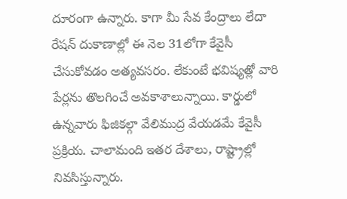దూరంగా ఉన్నారు. కాగా మీ సేవ కేంద్రాలు లేదా రేషన్ దుకాణాల్లో ఈ నెల 31లోగా కేవైసీ చేసుకోవడం అత్యవసరం. లేకుంటే భవిష్యత్లో వారి పేర్లను తొలగించే అవకాశాలున్నాయి. కార్డులో ఉన్నవారు ఫిజికల్గా వేలిముద్ర వేయడమే కేవైసీ ప్రక్రియ. చాలామంది ఇతర దేశాలు, రాష్ట్రాల్లో నివసిస్తున్నారు.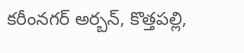కరీంనగర్ అర్బన్, కొత్తపల్లి,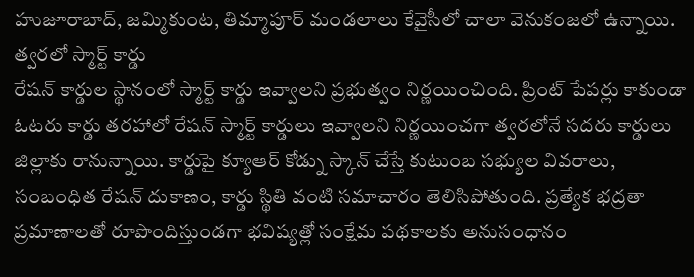హుజూరాబాద్, జమ్మికుంట, తిమ్మాపూర్ మండలాలు కేవైసీలో చాలా వెనుకంజలో ఉన్నాయి.
త్వరలో స్మార్ట్ కార్డు
రేషన్ కార్డుల స్థానంలో స్మార్ట్ కార్డు ఇవ్వాలని ప్రభుత్వం నిర్ణయించింది. ప్రింట్ పేపర్లు కాకుండా ఓటరు కార్డు తరహాలో రేషన్ స్మార్ట్ కార్డులు ఇవ్వాలని నిర్ణయించగా త్వరలోనే సదరు కార్డులు జిల్లాకు రానున్నాయి. కార్డుపై క్యూఆర్ కోడ్ను స్కాన్ చేస్తే కుటుంబ సభ్యుల వివరాలు, సంబంధిత రేషన్ దుకాణం, కార్డు స్థితి వంటి సమాచారం తెలిసిపోతుంది. ప్రత్యేక భద్రతా ప్రమాణాలతో రూపొందిస్తుండగా భవిష్యత్లో సంక్షేమ పథకాలకు అనుసంధానం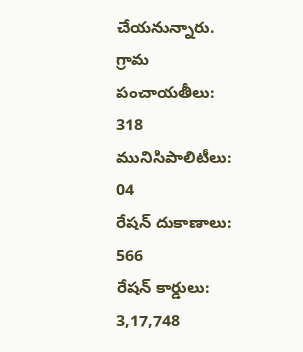చేయనున్నారు.
గ్రామ పంచాయతీలు: 318
మునిసిపాలిటీలు: 04
రేషన్ దుకాణాలు: 566
రేషన్ కార్డులు: 3,17,748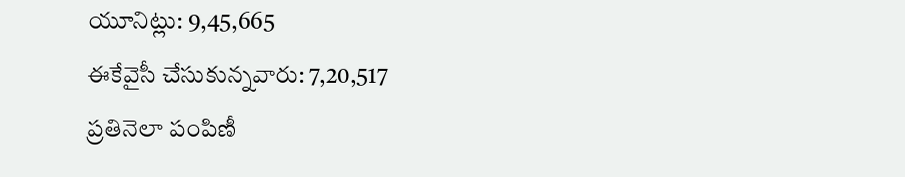యూనిట్లు: 9,45,665
ఈకేవైసీ చేసుకున్నవారు: 7,20,517
ప్రతినెలా పంపిణీ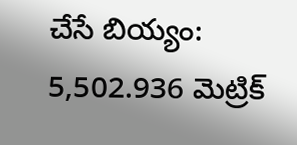చేసే బియ్యం:
5,502.936 మెట్రిక్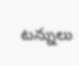టన్నులు